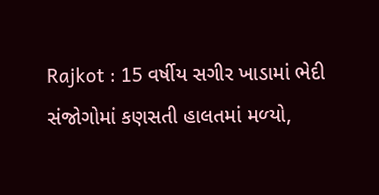Rajkot : 15 વર્ષીય સગીર ખાડામાં ભેદી સંજોગોમાં કણસતી હાલતમાં મળ્‍યો,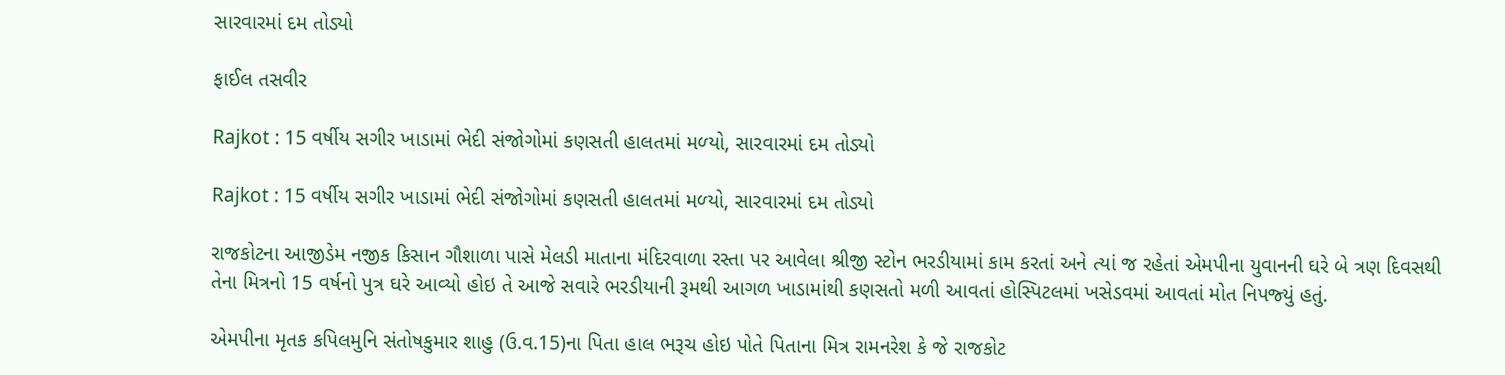સારવારમાં દમ તોડ્યો

ફાઈલ તસવીર

Rajkot : 15 વર્ષીય સગીર ખાડામાં ભેદી સંજોગોમાં કણસતી હાલતમાં મળ્‍યો, સારવારમાં દમ તોડ્યો

Rajkot : 15 વર્ષીય સગીર ખાડામાં ભેદી સંજોગોમાં કણસતી હાલતમાં મળ્‍યો, સારવારમાં દમ તોડ્યો

રાજકોટના આજીડેમ નજીક કિસાન ગૌશાળા પાસે મેલડી માતાના મંદિરવાળા રસ્‍તા પર આવેલા શ્રીજી સ્‍ટોન ભરડીયામાં કામ કરતાં અને ત્‍યાં જ રહેતાં એમપીના યુવાનની ઘરે બે ત્રણ દિવસથી તેના મિત્રનો 15 વર્ષનો પુત્ર ઘરે આવ્‍યો હોઇ તે આજે સવારે ભરડીયાની રૂમથી આગળ ખાડામાંથી કણસતો મળી આવતાં હોસ્‍પિટલમાં ખસેડવમાં આવતાં મોત નિપજ્‍યું હતું.

એમપીના મૃતક કપિલમુનિ સંતોષકુમાર શાહુ (ઉ.વ.15)ના પિતા હાલ ભરૂચ હોઇ પોતે પિતાના મિત્ર રામનરેશ કે જે રાજકોટ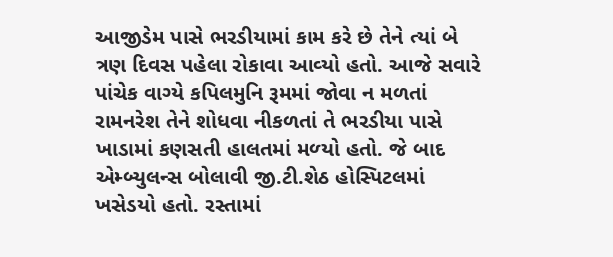આજીડેમ પાસે ભરડીયામાં કામ કરે છે તેને ત્‍યાં બે ત્રણ દિવસ પહેલા રોકાવા આવ્‍યો હતો. આજે સવારે પાંચેક વાગ્‍યે કપિલમુનિ રૂમમાં જોવા ન મળતાં રામનરેશ તેને શોધવા નીકળતાં તે ભરડીયા પાસે ખાડામાં કણસતી હાલતમાં મળ્‍યો હતો. જે બાદ એમ્‍બ્‍યુલન્‍સ બોલાવી જી.ટી.શેઠ હોસ્‍પિટલમાં ખસેડયો હતો. રસ્‍તામાં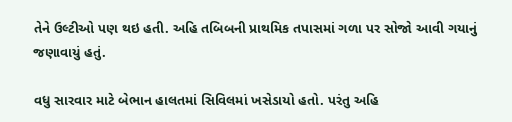તેને ઉલ્‍ટીઓ પણ થઇ હતી. અહિ તબિબની પ્રાથમિક તપાસમાં ગળા પર સોજો આવી ગયાનું જણાવાયું હતું.

વધુ સારવાર માટે બેભાન હાલતમાં સિવિલમાં ખસેડાયો હતો. પરંતુ અહિ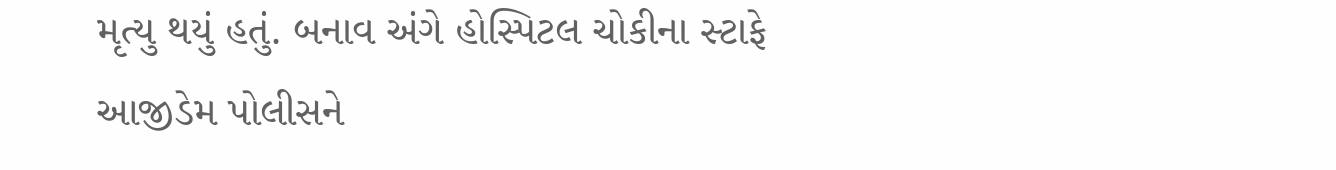મૃત્‍યુ થયું હતું. બનાવ અંગે હોસ્‍પિટલ ચોકીના સ્‍ટાફે આજીડેમ પોલીસને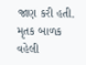જાણ કરી હતી. મૃતક બાળક વહેલી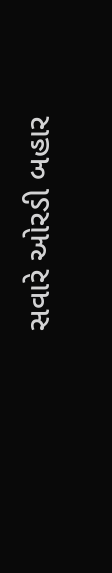સવારે ઓરડી બહાર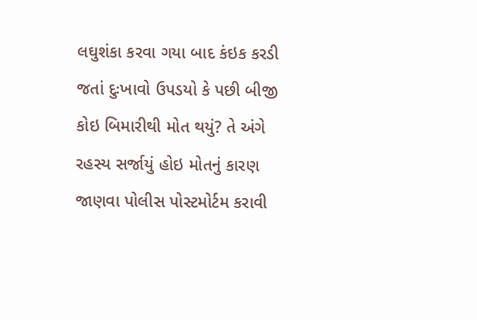લઘુશંકા કરવા ગયા બાદ કંઇક કરડી જતાં દુઃખાવો ઉપડયો કે પછી બીજી કોઇ બિમારીથી મોત થયું? તે અંગે રહસ્‍ય સર્જાયું હોઇ મોતનું કારણ જાણવા પોલીસ પોસ્‍ટમોર્ટમ કરાવી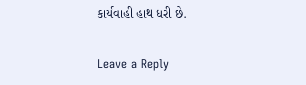કાર્યવાહી હાથ ધરી છે.

Leave a Reply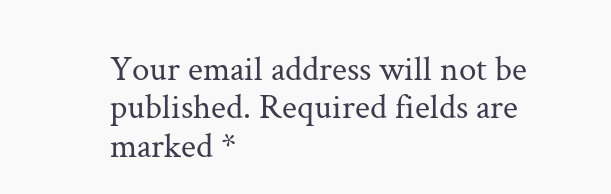Your email address will not be published. Required fields are marked *